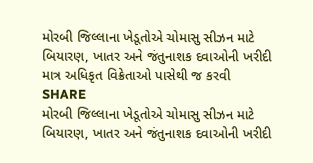મોરબી જિલ્લાના ખેડૂતોએ ચોમાસુ સીઝન માટે બિયારણ, ખાતર અને જંતુનાશક દવાઓની ખરીદી માત્ર અધિકૃત વિક્રેતાઓ પાસેથી જ કરવી
SHARE
મોરબી જિલ્લાના ખેડૂતોએ ચોમાસુ સીઝન માટે બિયારણ, ખાતર અને જંતુનાશક દવાઓની ખરીદી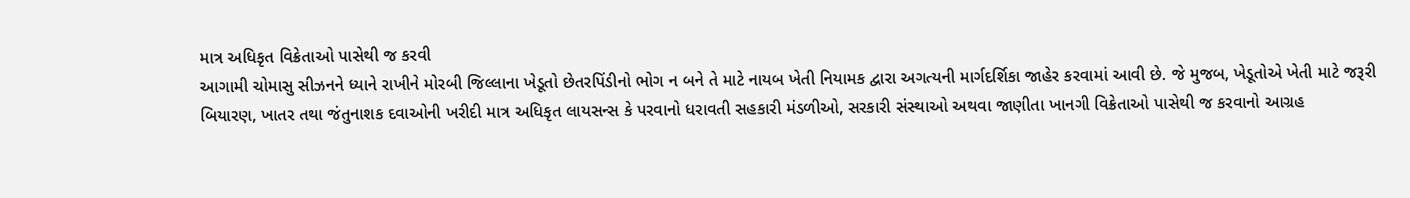માત્ર અધિકૃત વિક્રેતાઓ પાસેથી જ કરવી
આગામી ચોમાસુ સીઝનને ધ્યાને રાખીને મોરબી જિલ્લાના ખેડૂતો છેતરપિંડીનો ભોગ ન બને તે માટે નાયબ ખેતી નિયામક દ્વારા અગત્યની માર્ગદર્શિકા જાહેર કરવામાં આવી છે. જે મુજબ, ખેડૂતોએ ખેતી માટે જરૂરી બિયારણ, ખાતર તથા જંતુનાશક દવાઓની ખરીદી માત્ર અધિકૃત લાયસન્સ કે પરવાનો ધરાવતી સહકારી મંડળીઓ, સરકારી સંસ્થાઓ અથવા જાણીતા ખાનગી વિક્રેતાઓ પાસેથી જ કરવાનો આગ્રહ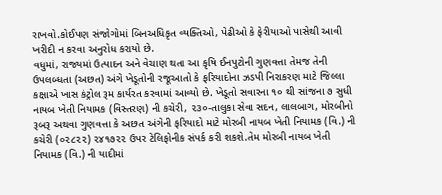રાખવો.કોઈપણ સંજોગોમાં બિનઅધિકૃત વ્યક્તિઓ, પેઢીઓ કે ફેરીયાઓ પાસેથી આવી ખરીદી ન કરવા અનુરોધ કરાયો છે.
વધુમાં, રાજ્યમાં ઉત્પાદન અને વેચાણ થતા આ કૃષિ ઈનપુટોની ગુણવત્તા તેમજ તેની ઉપલબ્ધતા (અછત) અંગે ખેડૂતોની રજૂઆતો કે ફરિયાદોના ઝડપી નિરાકરણ માટે જિલ્લા કક્ષાએ ખાસ કંટ્રોલ રૂમ કાર્યરત કરવામાં આવ્યો છે. ખેડૂતો સવારના ૧૦ થી સાંજના ૭ સુધી નાયબ ખેતી નિયામક (વિસ્તરણ) ની કચેરી, ૨૩૦-તાલુકા સેવા સદન, લાલબાગ, મોરબીનો રૂબરૂ અથવા ગુણવત્તા કે અછત અંગેની ફરિયાદો માટે મોરબી નાયબ ખેતી નિયામક (વિ.) ની કચેરી (૦૨૮૨૨) ૨૪૧૭૨૨ ઉપર ટેલિફોનીક સંપર્ક કરી શકશે.તેમ મોરબી નાયબ ખેતી નિયામક (વિ.) ની યાદીમાં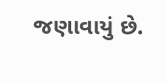જણાવાયું છે.